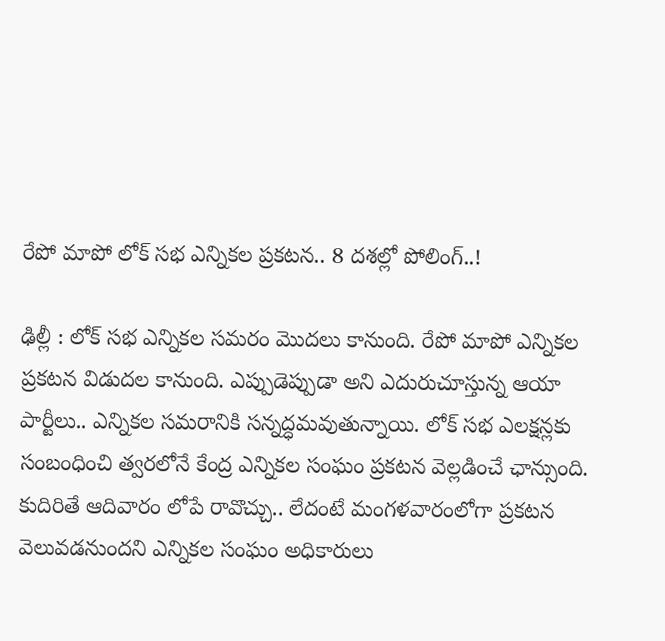రేపో మాపో లోక్‌ సభ ఎన్నికల ప్రకటన.. 8 దశల్లో పోలింగ్..!

ఢిల్లీ : లోక్‌ సభ ఎన్నికల సమరం మొదలు కానుంది. రేపో మాపో ఎన్నికల ప్రకటన విడుదల కానుంది. ఎప్పుడెప్పుడా అని ఎదురుచూస్తున్న ఆయా పార్టీలు.. ఎన్నికల సమరానికి సన్నద్ధమవుతున్నాయి. లోక్‌ సభ ఎలక్షన్లకు సంబంధించి త్వరలోనే కేంద్ర ఎన్నికల సంఘం ప్రకటన వెల్లడించే ఛాన్సుంది. కుదిరితే ఆదివారం లోపే రావొచ్చు.. లేదంటే మంగళవారంలోగా ప్రకటన వెలువడనుందని ఎన్నికల సంఘం అధికారులు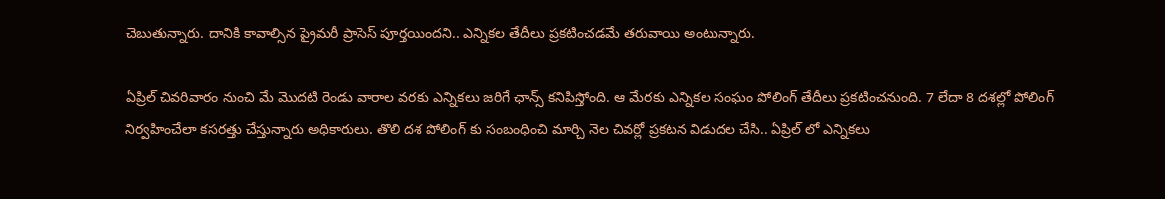చెబుతున్నారు. దానికి కావాల్సిన ప్రైమరీ ప్రాసెస్ పూర్తయిందని.. ఎన్నికల తేదీలు ప్రకటించడమే తరువాయి అంటున్నారు.

ఏప్రిల్ చివరివారం నుంచి మే మొదటి రెండు వారాల వరకు ఎన్నికలు జరిగే ఛాన్స్ కనిపిస్తోంది. ఆ మేరకు ఎన్నికల సంఘం పోలింగ్ తేదీలు ప్రకటించనుంది. 7 లేదా 8 దశల్లో పోలింగ్ నిర్వహించేలా కసరత్తు చేస్తున్నారు అధికారులు. తొలి దశ పోలింగ్ కు సంబంధించి మార్చి నెల చివర్లో ప్రకటన విడుదల చేసి.. ఏప్రిల్ లో ఎన్నికలు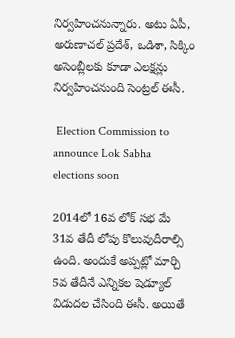నిర్వహించనున్నారు. అటు ఏపీ, అరుణాచల్ ప్రదేశ్, ఒడిశా, సిక్కిం అసెంబ్లీలకు కూడా ఎలక్షన్లు నిర్వహించనుంది సెంట్రల్ ఈసీ.

 Election Commission to announce Lok Sabha elections soon

2014లో 16వ లోక్‌ సభ మే 31వ తేదీ లోపు కొలువుదీరాల్సి ఉంది. అందుకే అప్పట్లో మార్చి 5వ తేదీనే ఎన్నికల షెడ్యూల్ విడుదల చేసింది ఈసీ. అయితే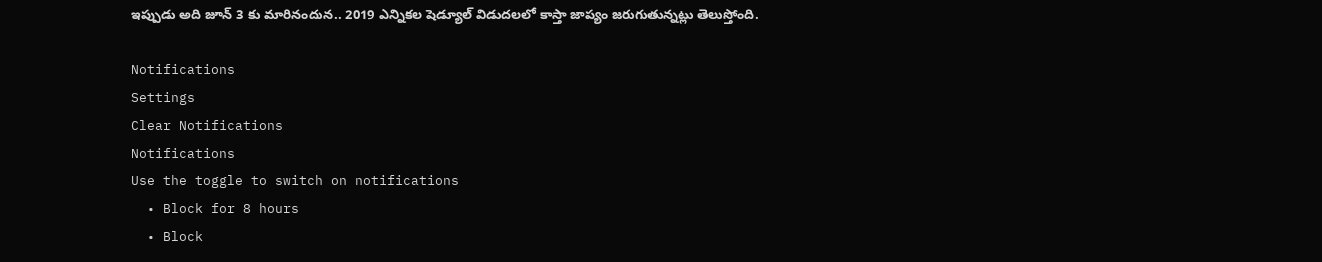ఇప్పుడు అది జూన్ 3 కు మారినందున.. 2019 ఎన్నికల షెడ్యూల్ విడుదలలో కాస్తా జాప్యం జరుగుతున్నట్లు తెలుస్తోంది.

Notifications
Settings
Clear Notifications
Notifications
Use the toggle to switch on notifications
  • Block for 8 hours
  • Block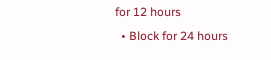for 12 hours
  • Block for 24 hours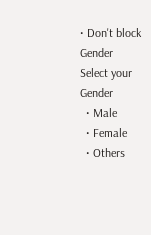• Don't block
Gender
Select your Gender
  • Male
  • Female
  • Others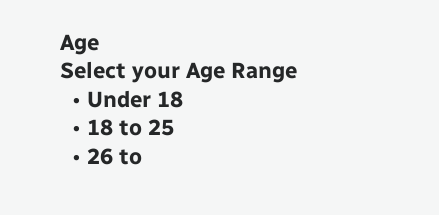Age
Select your Age Range
  • Under 18
  • 18 to 25
  • 26 to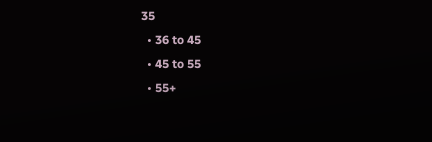35
  • 36 to 45
  • 45 to 55
  • 55+